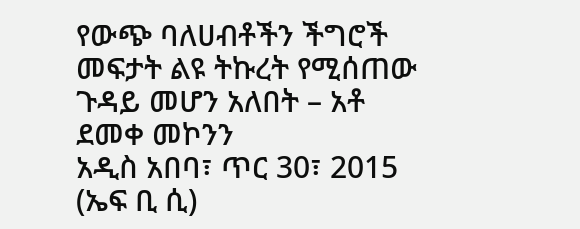የውጭ ባለሀብቶችን ችግሮች መፍታት ልዩ ትኩረት የሚሰጠው ጉዳይ መሆን አለበት – አቶ ደመቀ መኮንን
አዲስ አበባ፣ ጥር 30፣ 2015 (ኤፍ ቢ ሲ)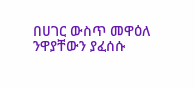በሀገር ውስጥ መዋዕለ ንዋያቸውን ያፈሰሱ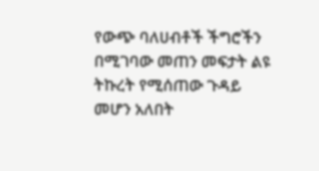የውጭ ባለሀብቶች ችግሮችን በሚገባው መጠን መፍታት ልዩ ትኩረት የሚሰጠው ጉዳይ መሆን አለበት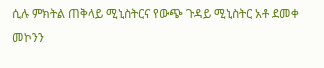ሲሉ ምክትል ጠቅላይ ሚኒስትርና የውጭ ጉዳይ ሚኒስትር አቶ ደመቀ መኮንን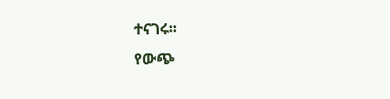ተናገሩ፡፡
የውጭ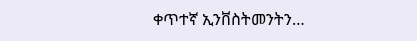ቀጥተኛ ኢንቨስትመንትን…